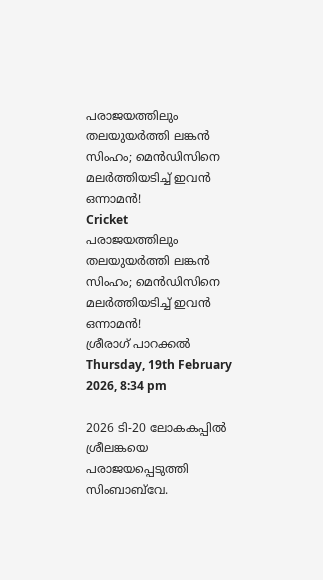പരാജയത്തിലും തലയുയര്‍ത്തി ലങ്കന്‍ സിംഹം; മെന്‍ഡിസിനെ മലര്‍ത്തിയടിച്ച് ഇവന്‍ ഒന്നാമന്‍!
Cricket
പരാജയത്തിലും തലയുയര്‍ത്തി ലങ്കന്‍ സിംഹം; മെന്‍ഡിസിനെ മലര്‍ത്തിയടിച്ച് ഇവന്‍ ഒന്നാമന്‍!
ശ്രീരാഗ് പാറക്കല്‍
Thursday, 19th February 2026, 8:34 pm

2026 ടി-20 ലോകകപ്പില്‍ ശ്രീലങ്കയെ പരാജയപ്പെടുത്തി സിംബാബ്‌വേ.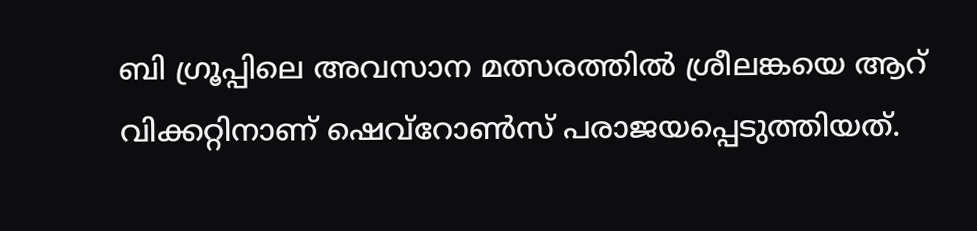ബി ഗ്രൂപ്പിലെ അവസാന മത്സരത്തില്‍ ശ്രീലങ്കയെ ആറ് വിക്കറ്റിനാണ് ഷെവ്‌റോണ്‍സ് പരാജയപ്പെടുത്തിയത്.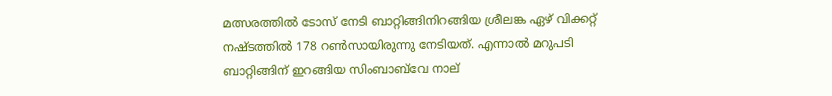മത്സരത്തില്‍ ടോസ് നേടി ബാറ്റിങ്ങിനിറങ്ങിയ ശ്രീലങ്ക ഏഴ് വിക്കറ്റ് നഷ്ടത്തില്‍ 178 റണ്‍സായിരുന്നു നേടിയത്. എന്നാല്‍ മറുപടി ബാറ്റിങ്ങിന് ഇറങ്ങിയ സിംബാബ്‌വേ നാല്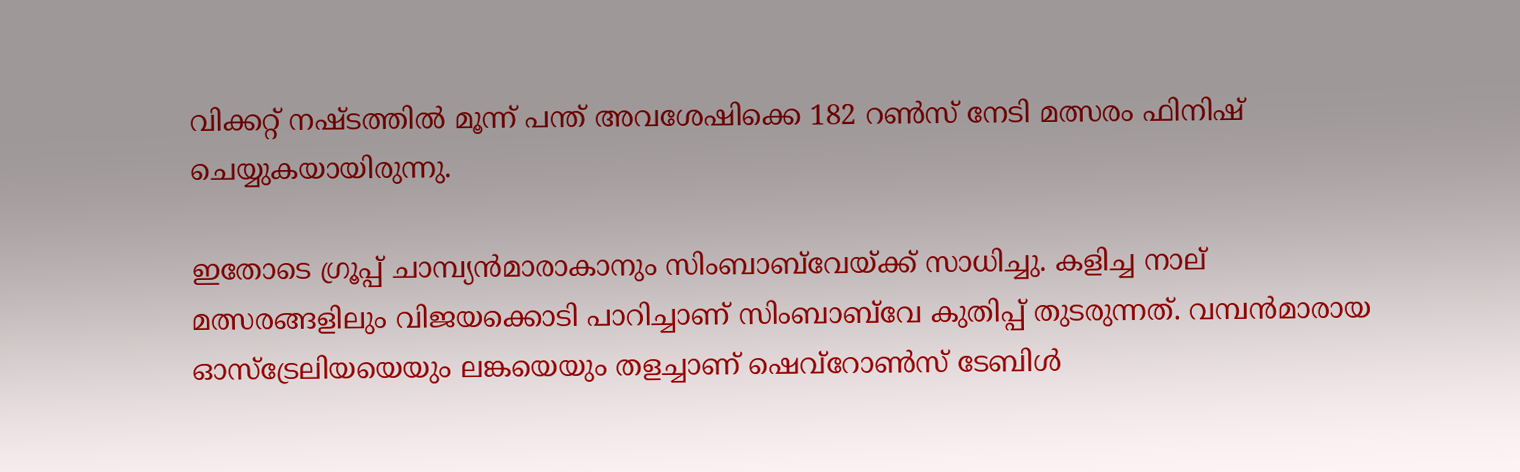വിക്കറ്റ് നഷ്ടത്തില്‍ മൂന്ന് പന്ത് അവശേഷിക്കെ 182 റണ്‍സ് നേടി മത്സരം ഫിനിഷ് ചെയ്യുകയായിരുന്നു.

ഇതോടെ ഗ്രൂപ്പ് ചാമ്പ്യന്‍മാരാകാനും സിംബാബ്‌വേയ്ക്ക് സാധിച്ചു. കളിച്ച നാല് മത്സരങ്ങളിലും വിജയക്കൊടി പാറിച്ചാണ് സിംബാബ്‌വേ കുതിപ്പ് തുടരുന്നത്. വമ്പന്‍മാരായ ഓസ്‌ട്രേലിയയെയും ലങ്കയെയും തളച്ചാണ് ഷെവ്‌റോണ്‍സ് ടേബിള്‍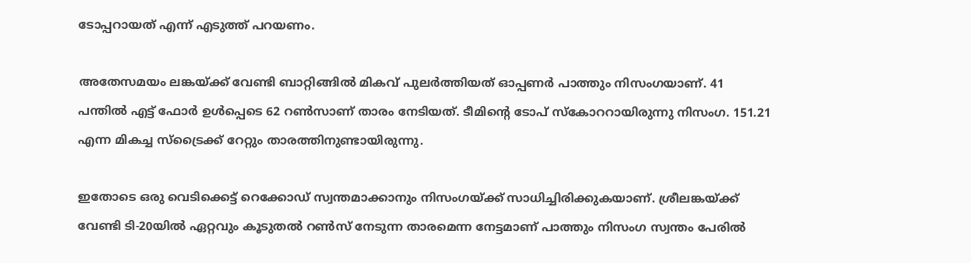ടോപ്പറായത് എന്ന് എടുത്ത് പറയണം.

അതേസമയം ലങ്കയ്ക്ക് വേണ്ടി ബാറ്റിങ്ങില്‍ മികവ് പുലര്‍ത്തിയത് ഓപ്പണര്‍ പാത്തും നിസംഗയാണ്. 41 പന്തില്‍ എട്ട് ഫോര്‍ ഉള്‍പ്പെടെ 62 റണ്‍സാണ് താരം നേടിയത്. ടീമിന്റെ ടോപ് സ്‌കോററായിരുന്നു നിസംഗ. 151.21 എന്ന മികച്ച സ്‌ട്രൈക്ക് റേറ്റും താരത്തിനുണ്ടായിരുന്നു.

ഇതോടെ ഒരു വെടിക്കെട്ട് റെക്കോഡ് സ്വന്തമാക്കാനും നിസംഗയ്ക്ക് സാധിച്ചിരിക്കുകയാണ്. ശ്രീലങ്കയ്ക്ക് വേണ്ടി ടി-20യില്‍ ഏറ്റവും കൂടുതല്‍ റണ്‍സ് നേടുന്ന താരമെന്ന നേട്ടമാണ് പാത്തും നിസംഗ സ്വന്തം പേരില്‍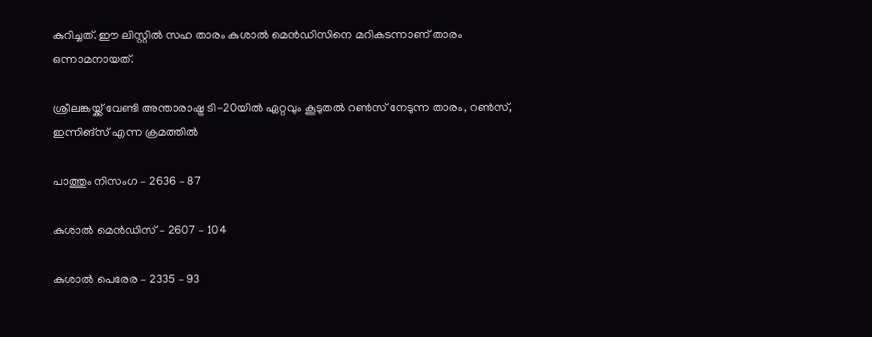കുറിച്ചത്. ഈ ലിസ്റ്റില്‍ സഹ താരം കുശാല്‍ മെന്‍ഡിസിനെ മറികടന്നാണ് താരം ഒന്നാമനായത്.

ശ്രീലങ്കയ്ക്ക് വേണ്ടി അന്താരാഷ്ട്ര ടി-20യില്‍ ഏറ്റവും കൂടുതല്‍ റണ്‍സ് നേടുന്ന താരം, റണ്‍സ്, ഇന്നിങ്‌സ് എന്ന ക്രമത്തില്‍

പാത്തും നിസംഗ – 2636 – 87

കുശാല്‍ മെന്‍ഡിസ് – 2607 – 104

കുശാല്‍ പെരേര – 2335 – 93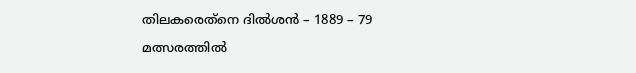തിലകരെത്‌നെ ദില്‍ശന്‍ – 1889 – 79

മത്സരത്തില്‍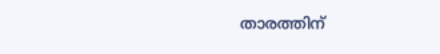താരത്തിന്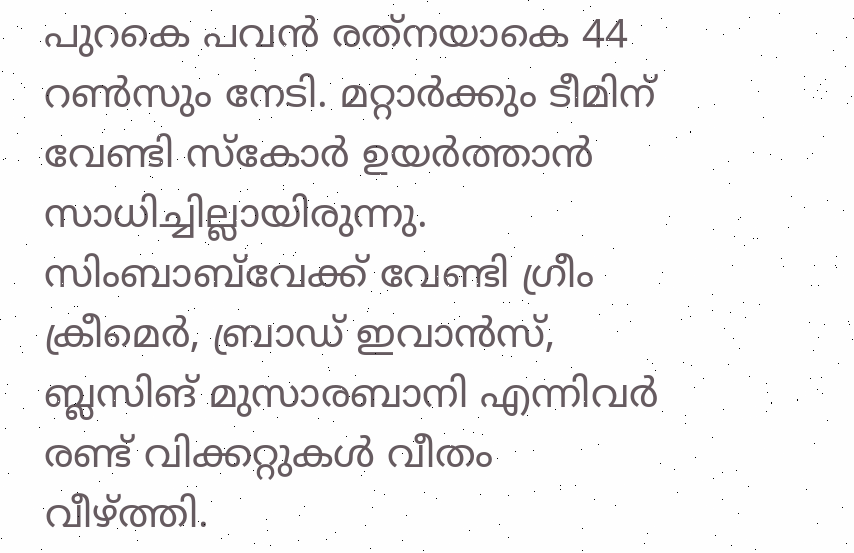പുറകെ പവന്‍ രത്‌നയാകെ 44 റണ്‍സും നേടി. മറ്റാര്‍ക്കും ടീമിന് വേണ്ടി സ്‌കോര്‍ ഉയര്‍ത്താന്‍ സാധിച്ചില്ലായിരുന്നു. സിംബാബ്‌വേക്ക് വേണ്ടി ഗ്രീം ക്രീമെര്‍, ബ്രാഡ് ഇവാന്‍സ്, ബ്ലസിങ് മുസാരബാനി എന്നിവര്‍ രണ്ട് വിക്കറ്റുകള്‍ വീതം വീഴ്ത്തി.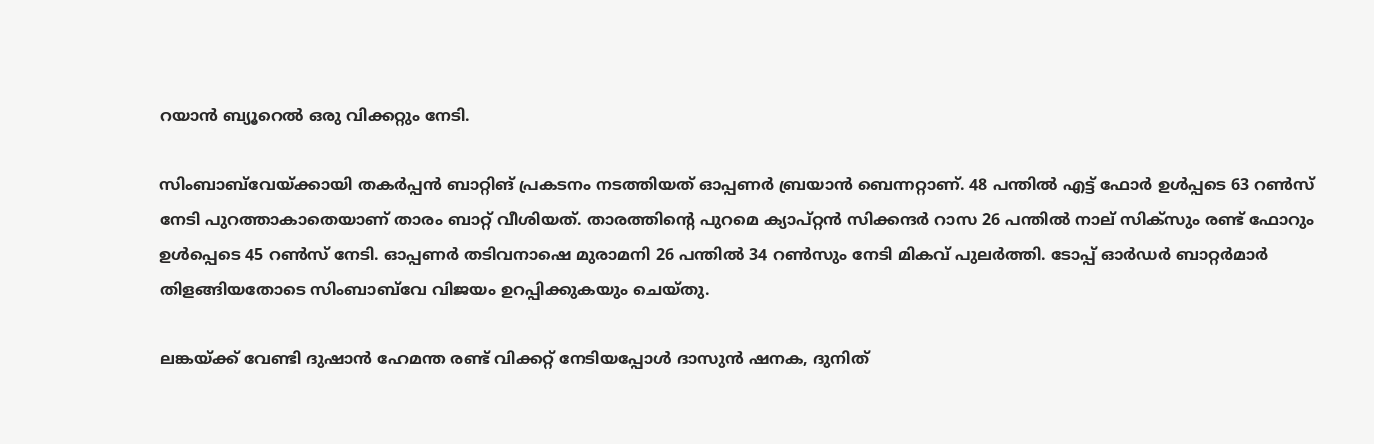റയാന്‍ ബ്യൂറെല്‍ ഒരു വിക്കറ്റും നേടി.

സിംബാബ്‌വേയ്ക്കായി തകര്‍പ്പന്‍ ബാറ്റിങ് പ്രകടനം നടത്തിയത് ഓപ്പണര്‍ ബ്രയാന്‍ ബെന്നറ്റാണ്. 48 പന്തില്‍ എട്ട് ഫോര്‍ ഉള്‍പ്പടെ 63 റണ്‍സ് നേടി പുറത്താകാതെയാണ് താരം ബാറ്റ് വീശിയത്. താരത്തിന്റെ പുറമെ ക്യാപ്റ്റന്‍ സിക്കന്ദര്‍ റാസ 26 പന്തില്‍ നാല് സിക്‌സും രണ്ട് ഫോറും ഉള്‍പ്പെടെ 45 റണ്‍സ് നേടി. ഓപ്പണര്‍ തടിവനാഷെ മുരാമനി 26 പന്തില്‍ 34 റണ്‍സും നേടി മികവ് പുലര്‍ത്തി. ടോപ്പ് ഓര്‍ഡര്‍ ബാറ്റര്‍മാര്‍ തിളങ്ങിയതോടെ സിംബാബ്‌വേ വിജയം ഉറപ്പിക്കുകയും ചെയ്തു.

ലങ്കയ്ക്ക് വേണ്ടി ദുഷാന്‍ ഹേമന്ത രണ്ട് വിക്കറ്റ് നേടിയപ്പോള്‍ ദാസുന്‍ ഷനക, ദുനിത്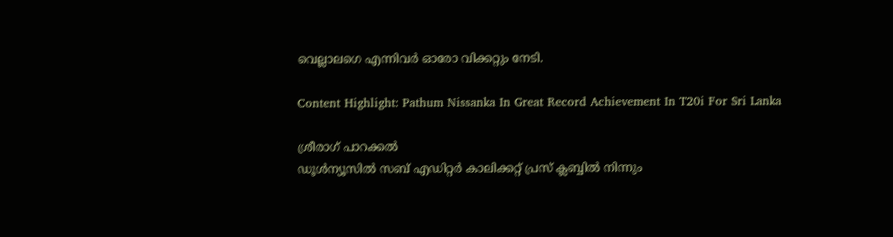വെല്ലാലഗെ എന്നിവര്‍ ഓരോ വിക്കറ്റും നേടി.

Content Highlight: Pathum Nissanka In Great Record Achievement In T20i For Sri Lanka

ശ്രീരാഗ് പാറക്കല്‍
ഡൂള്‍ന്യൂസില്‍ സബ് എഡിറ്റര്‍ കാലിക്കറ്റ് പ്രസ് ക്ലബ്ബില്‍ നിന്നും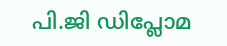പി.ജി ഡിപ്ലോമ